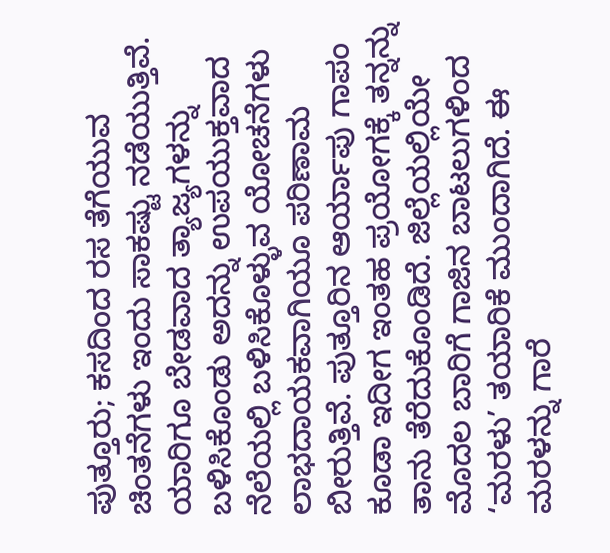ಪುತ್ತೂರು; ಕಸದಿಂದ ರಸ ತೆಗೆಯುವ ಚಿಂತನೆಗಳು ಇಂದು ಸಾಕಷ್ಟು ನಡೆಯುತ್ತಿವೆ. ಯಾರಿಗೂ ಬೇಡವಾದ ತ್ಯಾಜ್ಯಗಳನ್ನು ಬಳಿಸಿಕೊಂಡು ಅದನ್ನು ಉಪಯುಕ್ತವಾದ ನೆಲೆಯಲ್ಲಿ ಬಳಿಸಿಕೊಳ್ಳುವ ಯೋಚನೆಗಳು ಲಾಭದಾಯಕವಾಗಿಯೂ ಪರಿಣಾಮ ಬೀರುತ್ತಿವೆ. ಪುತ್ತೂರಿನ ಆರ್ಯಾಪು ಗಾಪಂ ಕೂಡಾ ಇದೀಗ ಇಂತಹ ಪ್ರಯೋಗಕ್ಕೆ ತನ್ನನ್ನು ತಾನು ತೆರೆದುಕೊಂಡಿದೆ. ಜಿಲ್ಲೆಯಲ್ಲಿಯೇ ಮೊದಲ ಬಾರಿಗೆ ಗಾಜಿನ ಬಾಟಲುಗಳಿಂದ ‘ಮರಳು’ ತಯಾರಿಕೆ ಮುಂದಾಗಿದೆ. ಈ ಮರಳನ್ನು ಗಾರೆ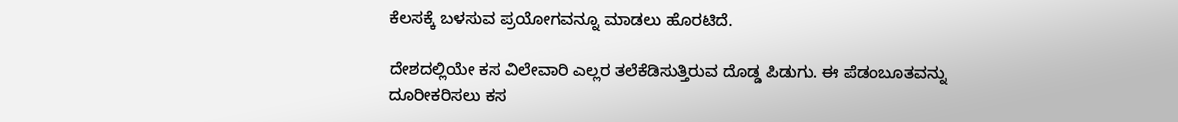ಕೆಲಸಕ್ಕೆ ಬಳಸುವ ಪ್ರಯೋಗವನ್ನೂ ಮಾಡಲು ಹೊರಟಿದೆ.

ದೇಶದಲ್ಲಿಯೇ ಕಸ ವಿಲೇವಾರಿ ಎಲ್ಲರ ತಲೆಕೆಡಿಸುತ್ತಿರುವ ದೊಡ್ಡ ಪಿಡುಗು. ಈ ಪೆಡಂಬೂತವನ್ನು ದೂರೀಕರಿಸಲು ಕಸ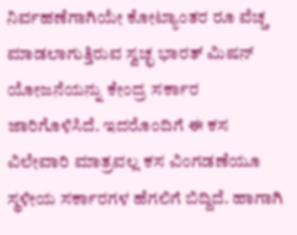ನಿರ್ವಹಣೆಗಾಗಿಯೇ ಕೋಟ್ಯಾಂತರ ರೂ ವೆಚ್ಚ ಮಾಡಲಾಗುತ್ತಿರುವ ಸ್ವಚ್ಛ ಭಾರತ್ ಮಿಷನ್ ಯೋಜನೆಯನ್ನು ಕೇಂದ್ರ ಸರ್ಕಾರ ಜಾರಿಗೊಳಿಸಿದೆ. ಇದರೊಂದಿಗೆ ಈ ಕಸ ವಿಲೇವಾರಿ ಮಾತ್ರವಲ್ಲ ಕಸ ವಿಂಗಡಣೆಯೂ ಸ್ಥಳೀಯ ಸರ್ಕಾರಗಳ ಹೆಗಲಿಗೆ ಬಿದ್ದಿದೆ. ಹಾಗಾಗಿ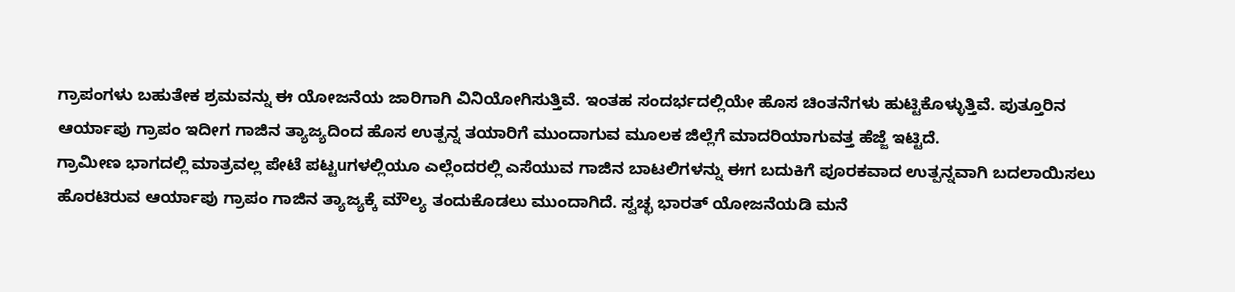ಗ್ರಾಪಂಗಳು ಬಹುತೇಕ ಶ್ರಮವನ್ನು ಈ ಯೋಜನೆಯ ಜಾರಿಗಾಗಿ ವಿನಿಯೋಗಿಸುತ್ತಿವೆ. ಇಂತಹ ಸಂದರ್ಭದಲ್ಲಿಯೇ ಹೊಸ ಚಿಂತನೆಗಳು ಹುಟ್ಟಿಕೊಳ್ಳುತ್ತಿವೆ. ಪುತ್ತೂರಿನ ಆರ್ಯಾಪು ಗ್ರಾಪಂ ಇದೀಗ ಗಾಜಿನ ತ್ಯಾಜ್ಯದಿಂದ ಹೊಸ ಉತ್ಪನ್ನ ತಯಾರಿಗೆ ಮುಂದಾಗುವ ಮೂಲಕ ಜಿಲ್ಲೆಗೆ ಮಾದರಿಯಾಗುವತ್ತ ಹೆಜ್ಜೆ ಇಟ್ಟಿದೆ.
ಗ್ರಾಮೀಣ ಭಾಗದಲ್ಲಿ ಮಾತ್ರವಲ್ಲ ಪೇಟೆ ಪಟ್ಟuಗಳಲ್ಲಿಯೂ ಎಲ್ಲೆಂದರಲ್ಲಿ ಎಸೆಯುವ ಗಾಜಿನ ಬಾಟಲಿಗಳನ್ನು ಈಗ ಬದುಕಿಗೆ ಪೂರಕವಾದ ಉತ್ಪನ್ನವಾಗಿ ಬದಲಾಯಿಸಲು ಹೊರಟಿರುವ ಆರ್ಯಾಪು ಗ್ರಾಪಂ ಗಾಜಿನ ತ್ಯಾಜ್ಯಕ್ಕೆ ಮೌಲ್ಯ ತಂದುಕೊಡಲು ಮುಂದಾಗಿದೆ. ಸ್ವಚ್ಛ ಭಾರತ್ ಯೋಜನೆಯಡಿ ಮನೆ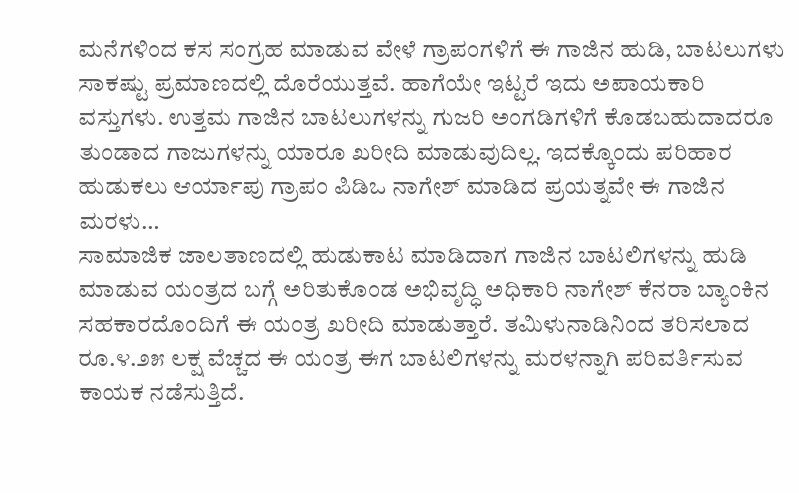ಮನೆಗಳಿಂದ ಕಸ ಸಂಗ್ರಹ ಮಾಡುವ ವೇಳೆ ಗ್ರಾಪಂಗಳಿಗೆ ಈ ಗಾಜಿನ ಹುಡಿ, ಬಾಟಲುಗಳು ಸಾಕಷ್ಟು ಪ್ರಮಾಣದಲ್ಲಿ ದೊರೆಯುತ್ತವೆ. ಹಾಗೆಯೇ ಇಟ್ಟರೆ ಇದು ಅಪಾಯಕಾರಿ ವಸ್ತುಗಳು. ಉತ್ತಮ ಗಾಜಿನ ಬಾಟಲುಗಳನ್ನು ಗುಜರಿ ಅಂಗಡಿಗಳಿಗೆ ಕೊಡಬಹುದಾದರೂ ತುಂಡಾದ ಗಾಜುಗಳನ್ನು ಯಾರೂ ಖರೀದಿ ಮಾಡುವುದಿಲ್ಲ. ಇದಕ್ಕೊಂದು ಪರಿಹಾರ ಹುಡುಕಲು ಆರ್ಯಾಪು ಗ್ರಾಪಂ ಪಿಡಿಒ ನಾಗೇಶ್ ಮಾಡಿದ ಪ್ರಯತ್ನವೇ ಈ ಗಾಜಿನ ಮರಳು…
ಸಾಮಾಜಿಕ ಜಾಲತಾಣದಲ್ಲಿ ಹುಡುಕಾಟ ಮಾಡಿದಾಗ ಗಾಜಿನ ಬಾಟಲಿಗಳನ್ನು ಹುಡಿ ಮಾಡುವ ಯಂತ್ರದ ಬಗ್ಗೆ ಅರಿತುಕೊಂಡ ಅಭಿವೃದ್ಧಿ ಅಧಿಕಾರಿ ನಾಗೇಶ್ ಕೆನರಾ ಬ್ಯಾಂಕಿನ ಸಹಕಾರದೊಂದಿಗೆ ಈ ಯಂತ್ರ ಖರೀದಿ ಮಾಡುತ್ತಾರೆ. ತಮಿಳುನಾಡಿನಿಂದ ತರಿಸಲಾದ ರೂ.೪.೨೫ ಲಕ್ಷ ವೆಚ್ಚದ ಈ ಯಂತ್ರ ಈಗ ಬಾಟಲಿಗಳನ್ನು ಮರಳನ್ನಾಗಿ ಪರಿವರ್ತಿಸುವ ಕಾಯಕ ನಡೆಸುತ್ತಿದೆ.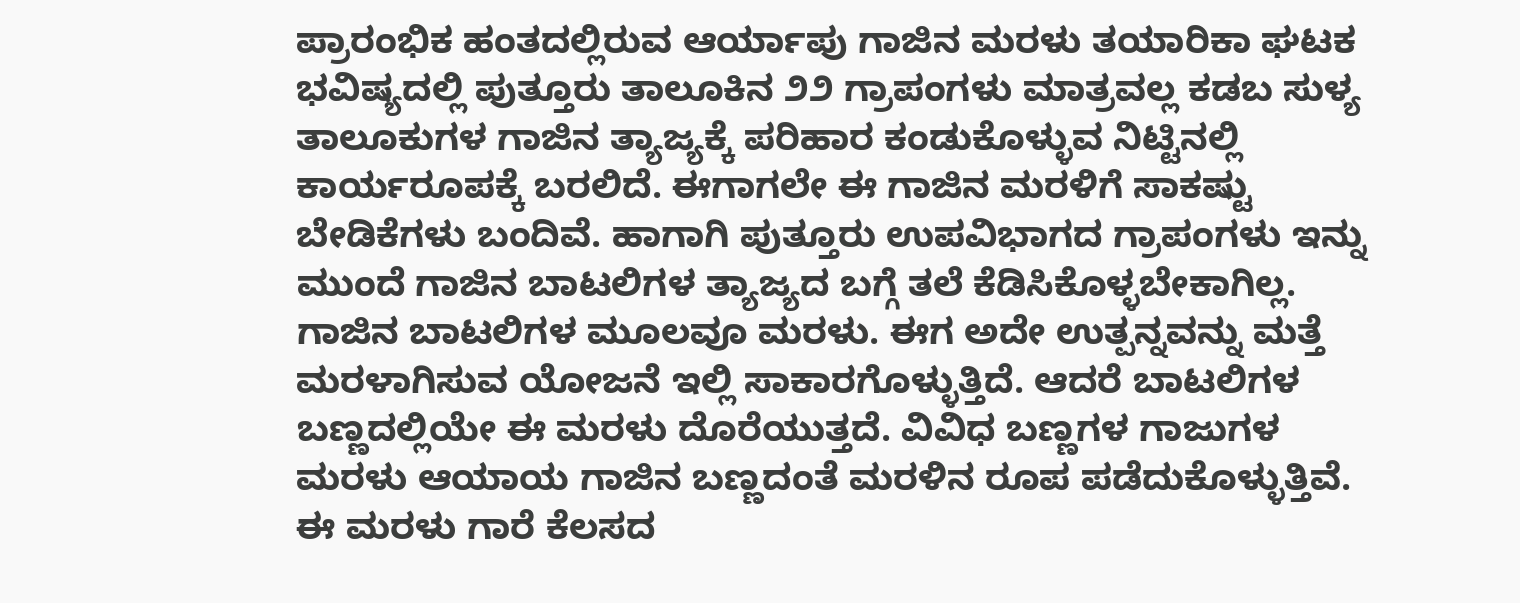ಪ್ರಾರಂಭಿಕ ಹಂತದಲ್ಲಿರುವ ಆರ್ಯಾಪು ಗಾಜಿನ ಮರಳು ತಯಾರಿಕಾ ಘಟಕ ಭವಿಷ್ಯದಲ್ಲಿ ಪುತ್ತೂರು ತಾಲೂಕಿನ ೨೨ ಗ್ರಾಪಂಗಳು ಮಾತ್ರವಲ್ಲ ಕಡಬ ಸುಳ್ಯ ತಾಲೂಕುಗಳ ಗಾಜಿನ ತ್ಯಾಜ್ಯಕ್ಕೆ ಪರಿಹಾರ ಕಂಡುಕೊಳ್ಳುವ ನಿಟ್ಟಿನಲ್ಲಿ ಕಾರ್ಯರೂಪಕ್ಕೆ ಬರಲಿದೆ. ಈಗಾಗಲೇ ಈ ಗಾಜಿನ ಮರಳಿಗೆ ಸಾಕಷ್ಟು ಬೇಡಿಕೆಗಳು ಬಂದಿವೆ. ಹಾಗಾಗಿ ಪುತ್ತೂರು ಉಪವಿಭಾಗದ ಗ್ರಾಪಂಗಳು ಇನ್ನು ಮುಂದೆ ಗಾಜಿನ ಬಾಟಲಿಗಳ ತ್ಯಾಜ್ಯದ ಬಗ್ಗೆ ತಲೆ ಕೆಡಿಸಿಕೊಳ್ಳಬೇಕಾಗಿಲ್ಲ.
ಗಾಜಿನ ಬಾಟಲಿಗಳ ಮೂಲವೂ ಮರಳು. ಈಗ ಅದೇ ಉತ್ಪನ್ನವನ್ನು ಮತ್ತೆ ಮರಳಾಗಿಸುವ ಯೋಜನೆ ಇಲ್ಲಿ ಸಾಕಾರಗೊಳ್ಳುತ್ತಿದೆ. ಆದರೆ ಬಾಟಲಿಗಳ ಬಣ್ಣದಲ್ಲಿಯೇ ಈ ಮರಳು ದೊರೆಯುತ್ತದೆ. ವಿವಿಧ ಬಣ್ಣಗಳ ಗಾಜುಗಳ ಮರಳು ಆಯಾಯ ಗಾಜಿನ ಬಣ್ಣದಂತೆ ಮರಳಿನ ರೂಪ ಪಡೆದುಕೊಳ್ಳುತ್ತಿವೆ. ಈ ಮರಳು ಗಾರೆ ಕೆಲಸದ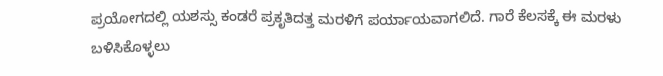ಪ್ರಯೋಗದಲ್ಲಿ ಯಶಸ್ಸು ಕಂಡರೆ ಪ್ರಕೃತಿದತ್ತ ಮರಳಿಗೆ ಪರ್ಯಾಯವಾಗಲಿದೆ. ಗಾರೆ ಕೆಲಸಕ್ಕೆ ಈ ಮರಳು ಬಳಿಸಿಕೊಳ್ಳಲು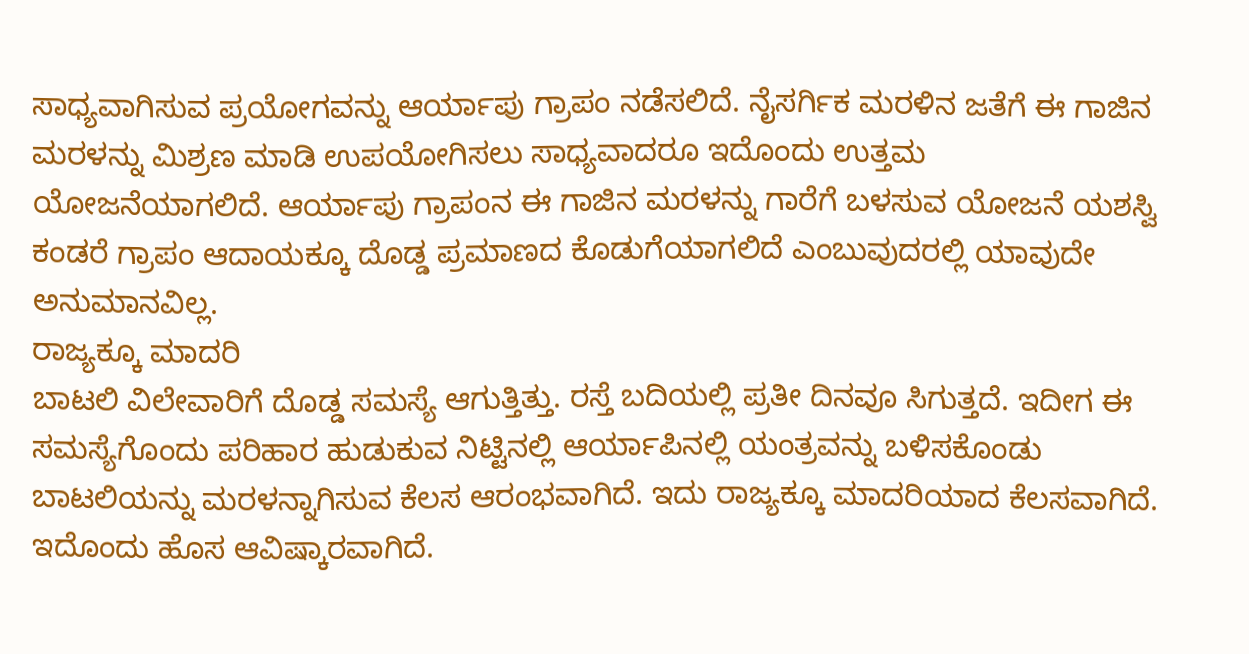ಸಾಧ್ಯವಾಗಿಸುವ ಪ್ರಯೋಗವನ್ನು ಆರ್ಯಾಪು ಗ್ರಾಪಂ ನಡೆಸಲಿದೆ. ನೈಸರ್ಗಿಕ ಮರಳಿನ ಜತೆಗೆ ಈ ಗಾಜಿನ ಮರಳನ್ನು ಮಿಶ್ರಣ ಮಾಡಿ ಉಪಯೋಗಿಸಲು ಸಾಧ್ಯವಾದರೂ ಇದೊಂದು ಉತ್ತಮ ಯೋಜನೆಯಾಗಲಿದೆ. ಆರ್ಯಾಪು ಗ್ರಾಪಂನ ಈ ಗಾಜಿನ ಮರಳನ್ನು ಗಾರೆಗೆ ಬಳಸುವ ಯೋಜನೆ ಯಶಸ್ವಿ ಕಂಡರೆ ಗ್ರಾಪಂ ಆದಾಯಕ್ಕೂ ದೊಡ್ಡ ಪ್ರಮಾಣದ ಕೊಡುಗೆಯಾಗಲಿದೆ ಎಂಬುವುದರಲ್ಲಿ ಯಾವುದೇ ಅನುಮಾನವಿಲ್ಲ.
ರಾಜ್ಯಕ್ಕೂ ಮಾದರಿ
ಬಾಟಲಿ ವಿಲೇವಾರಿಗೆ ದೊಡ್ಡ ಸಮಸ್ಯೆ ಆಗುತ್ತಿತ್ತು. ರಸ್ತೆ ಬದಿಯಲ್ಲಿ ಪ್ರತೀ ದಿನವೂ ಸಿಗುತ್ತದೆ. ಇದೀಗ ಈ ಸಮಸ್ಯೆಗೊಂದು ಪರಿಹಾರ ಹುಡುಕುವ ನಿಟ್ಟಿನಲ್ಲಿ ಆರ್ಯಾಪಿನಲ್ಲಿ ಯಂತ್ರವನ್ನು ಬಳಿಸಕೊಂಡು ಬಾಟಲಿಯನ್ನು ಮರಳನ್ನಾಗಿಸುವ ಕೆಲಸ ಆರಂಭವಾಗಿದೆ. ಇದು ರಾಜ್ಯಕ್ಕೂ ಮಾದರಿಯಾದ ಕೆಲಸವಾಗಿದೆ. ಇದೊಂದು ಹೊಸ ಆವಿಷ್ಕಾರವಾಗಿದೆ.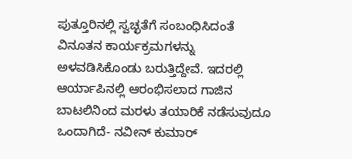ಪುತ್ತೂರಿನಲ್ಲಿ ಸ್ವಚ್ಛತೆಗೆ ಸಂಬಂಧಿಸಿದಂತೆ ವಿನೂತನ ಕಾರ್ಯಕ್ರಮಗಳನ್ನು ಅಳವಡಿಸಿಕೊಂಡು ಬರುತ್ತಿದ್ದೇವೆ. ಇದರಲ್ಲಿ ಆರ್ಯಾಪಿನಲ್ಲಿ ಆರಂಭಿಸಲಾದ ಗಾಜಿನ ಬಾಟಲಿನಿಂದ ಮರಳು ತಯಾರಿಕೆ ನಡೆಸುವುದೂ ಒಂದಾಗಿದೆ- ನವೀನ್ ಕುಮಾರ್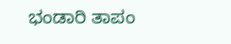ಭಂಡಾರಿ ತಾಪಂ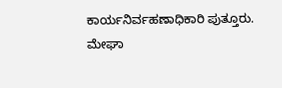ಕಾರ್ಯನಿರ್ವಹಣಾಧಿಕಾರಿ ಪುತ್ತೂರು.
ಮೇಘಾ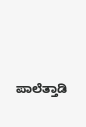ಪಾಲೆತ್ತಾಡಿ